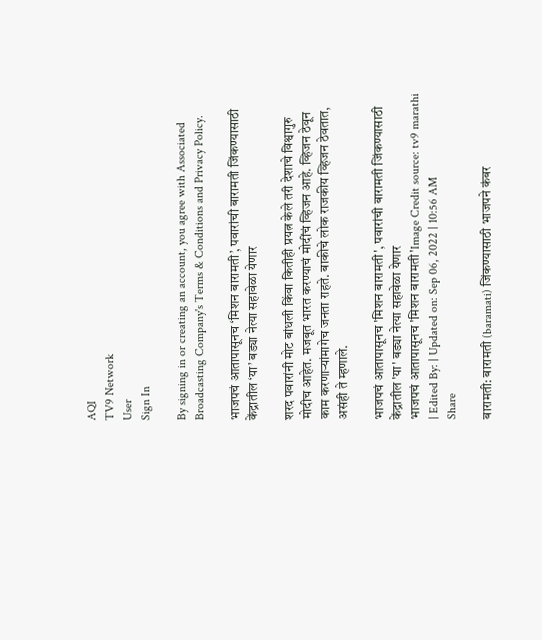AQI
TV9 Network
User
Sign In

By signing in or creating an account, you agree with Associated Broadcasting Company's Terms & Conditions and Privacy Policy.

भाजपचं आतापासूनच ‘मिशन बारामती’, पवारांची बारामती जिंकण्यासाठी केंद्रातील ‘या’ बड्या नेत्या सहावेळा येणार

शरद पवारांनी मोट बांधली किंवा कितीही प्रयत्न केले तरी देशाचे विश्वागुरु मोदीच आहेत. मजबूत भारत करण्याचं मोदींचं व्हिजन आहे. व्हिजन ठेवून काम करणाऱ्यांमागेच जनता राहते. बाकीचे लोक राजकीय व्हिजन ठेवतात, असंही ते म्हणाले.

भाजपचं आतापासूनच 'मिशन बारामती', पवारांची बारामती जिंकण्यासाठी केंद्रातील 'या' बड्या नेत्या सहावेळा येणार
भाजपचं आतापासूनच 'मिशन बारामती'Image Credit source: tv9 marathi
| Edited By: | Updated on: Sep 06, 2022 | 10:56 AM
Share

बारामती: बारामती (baramati) जिंकण्यासाठी भाजपने कंबर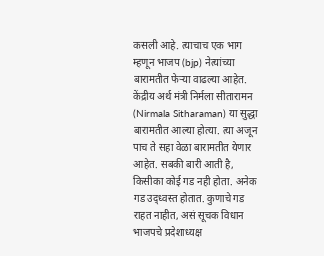कसली आहे. त्याचाच एक भाग म्हणून भाजप (bjp) नेत्यांच्या बारामतीत फेऱ्या वाढल्या आहेत. केंद्रीय अर्थ मंत्री निर्मला सीतारामन (Nirmala Sitharaman) या सुद्धा बारामतीत आल्या होत्या. त्या अजून पाच ते सहा वेळा बारामतीत येणार आहेत. सबकी बारी आती है, किसीका कोई गड नही होता. अनेक गड उद्ध्वस्त होतात. कुणाचे गड राहत नाहीत, असं सूचक विधान भाजपचे प्रदेशाध्यक्ष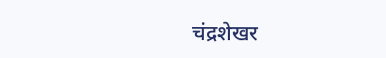चंद्रशेखर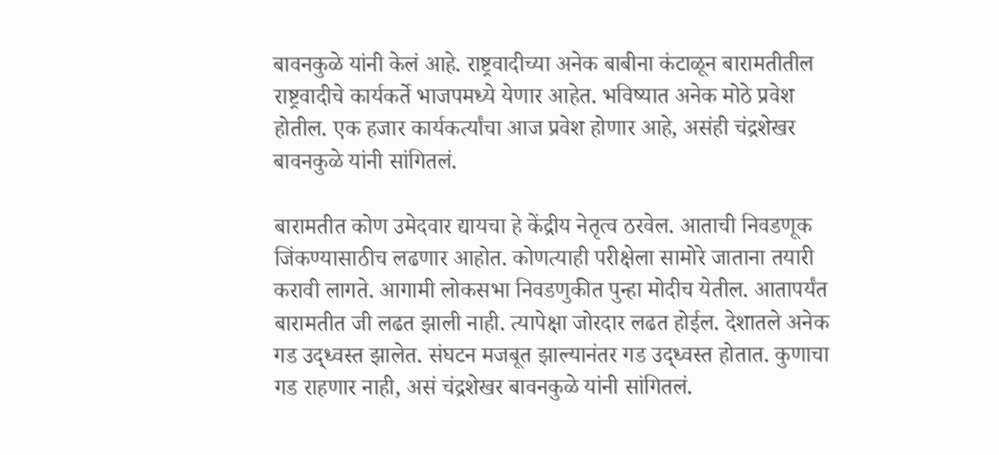बावनकुळे यांनी केलं आहे. राष्ट्रवादीच्या अनेक बाबीना कंटाळून बारामतीतील राष्ट्रवादीचे कार्यकर्ते भाजपमध्ये येणार आहेत. भविष्यात अनेक मोठे प्रवेश होतील. एक हजार कार्यकर्त्यांचा आज प्रवेश होणार आहे, असंही चंद्रशेखर बावनकुळे यांनी सांगितलं.

बारामतीत कोण उमेदवार द्यायचा हे केंद्रीय नेतृत्व ठरवेल. आताची निवडणूक जिंकण्यासाठीच लढणार आहोत. कोणत्याही परीक्षेला सामोरे जाताना तयारी करावी लागते. आगामी लोकसभा निवडणुकीत पुन्हा मोदीच येतील. आतापर्यंत बारामतीत जी लढत झाली नाही. त्यापेक्षा जोरदार लढत होईल. देशातले अनेक गड उद्ध्वस्त झालेत. संघटन मजबूत झाल्यानंतर गड उद्ध्वस्त होतात. कुणाचा गड राहणार नाही, असं चंद्रशेखर बावनकुळे यांनी सांगितलं.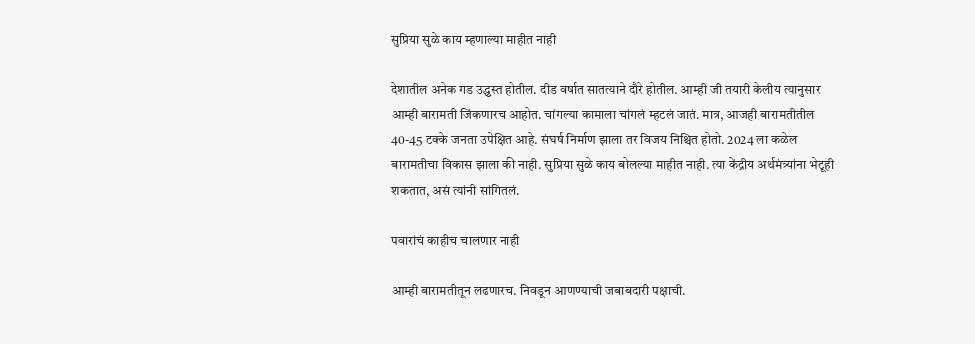सुप्रिया सुळे काय म्हणाल्या माहीत नाही

देशातील अनेक गड उद्ध्वस्त होतील. दीड वर्षात सातत्याने दौरे होतील. आम्ही जी तयारी केलीय त्यानुसार आम्ही बारामती जिंकणारच आहोत. चांगल्या कामाला चांगलं म्हटलं जातं. मात्र, आजही बारामतीतील 40-45 टक्के जनता उपेक्षित आहे. संघर्ष निर्माण झाला तर विजय निश्चित होतो. 2024 ला कळेल बारामतीचा विकास झाला की नाही. सुप्रिया सुळे काय बोलल्या माहीत नाही. त्या केंद्रीय अर्थमंत्र्यांना भेटूही शकतात, असं त्यांनी सांगितलं.

पवारांचं काहीच चालणार नाही

आम्ही बारामतीतून लढणारच. निवडून आणण्याची जबाबदारी पक्षाची.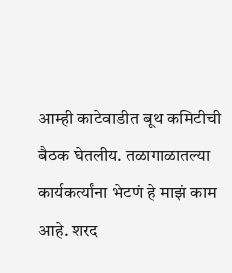आम्ही काटेवाडीत बूथ कमिटीची बैठक घेतलीय. तळागाळातल्या कार्यकर्त्यांना भेटणं हे माझं काम आहे. शरद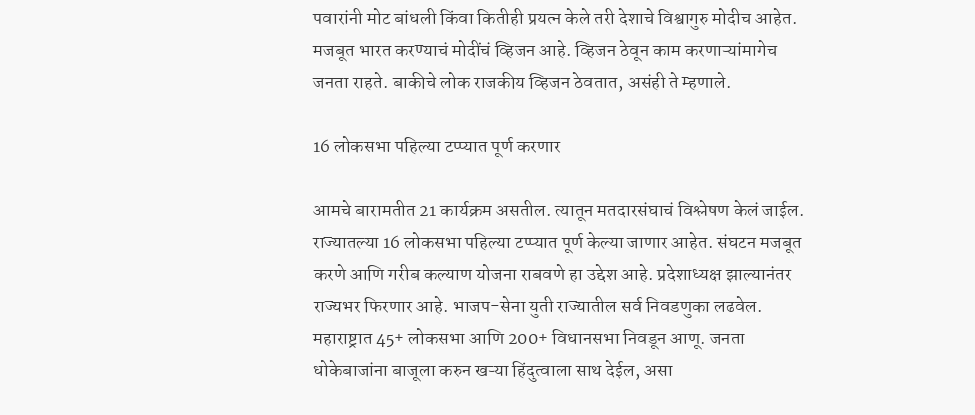पवारांनी मोट बांधली किंवा कितीही प्रयत्न केले तरी देशाचे विश्वागुरु मोदीच आहेत. मजबूत भारत करण्याचं मोदींचं व्हिजन आहे. व्हिजन ठेवून काम करणाऱ्यांमागेच जनता राहते. बाकीचे लोक राजकीय व्हिजन ठेवतात, असंही ते म्हणाले.

16 लोकसभा पहिल्या टप्प्यात पूर्ण करणार

आमचे बारामतीत 21 कार्यक्रम असतील. त्यातून मतदारसंघाचं विश्लेषण केलं जाईल. राज्यातल्या 16 लोकसभा पहिल्या टप्प्यात पूर्ण केल्या जाणार आहेत. संघटन मजबूत करणे आणि गरीब कल्याण योजना राबवणे हा उद्देश आहे. प्रदेशाध्यक्ष झाल्यानंतर राज्यभर फिरणार आहे. भाजप-सेना युती राज्यातील सर्व निवडणुका लढवेल. महाराष्ट्रात 45+ लोकसभा आणि 200+ विधानसभा निवडून आणू. जनता धोकेबाजांना बाजूला करुन खऱ्या हिंदुत्वाला साथ देईल, असा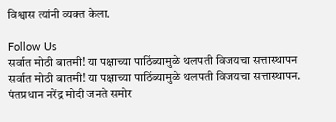विश्वास त्यांनी व्यक्त केला.

Follow Us
सर्वात मोठी बातमी! या पक्षाच्या पाठिंब्यामुळे थलपती विजयचा सत्तास्थापन
सर्वात मोठी बातमी! या पक्षाच्या पाठिंब्यामुळे थलपती विजयचा सत्तास्थापन.
पंतप्रधान नरेंद्र मोदी जनते समोर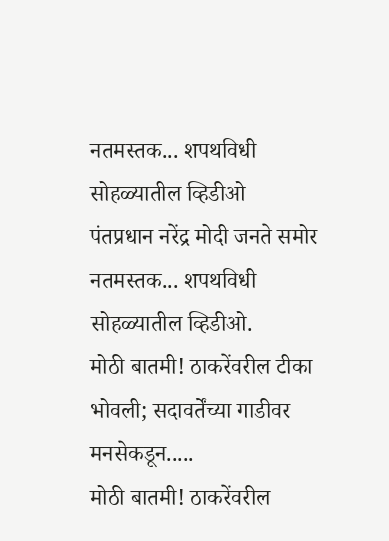नतमस्तक... शपथविधी सोहळ्यातील व्हिडीओ
पंतप्रधान नरेंद्र मोदी जनते समोर नतमस्तक... शपथविधी सोहळ्यातील व्हिडीओ.
मोठी बातमी! ठाकरेंवरील टीका भोवली; सदावर्तेंच्या गाडीवर मनसेकडून.....
मोठी बातमी! ठाकरेंवरील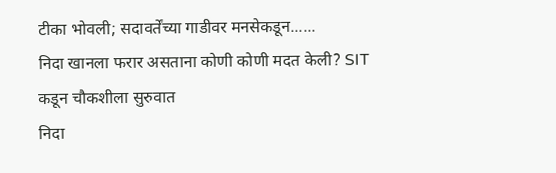टीका भोवली; सदावर्तेंच्या गाडीवर मनसेकडून......
निदा खानला फरार असताना कोणी कोणी मदत केली? SIT कडून चौकशीला सुरुवात
निदा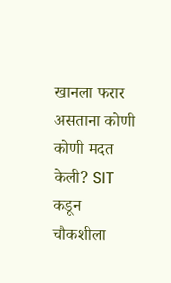खानला फरार असताना कोणी कोणी मदत केली? SIT कडून चौकशीला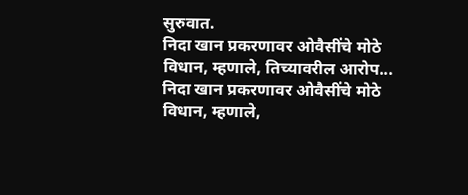सुरुवात.
निदा खान प्रकरणावर ओवैसींचे मोठे विधान, म्हणाले, तिच्यावरील आरोप...
निदा खान प्रकरणावर ओवैसींचे मोठे विधान, म्हणाले,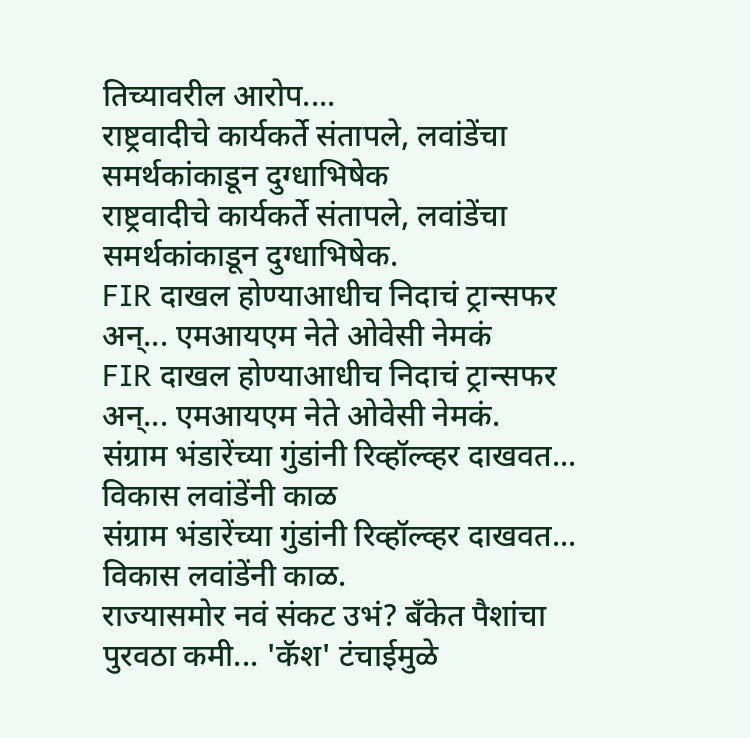तिच्यावरील आरोप....
राष्ट्रवादीचे कार्यकर्ते संतापले, लवांडेंचा समर्थकांकाडून दुग्धाभिषेक
राष्ट्रवादीचे कार्यकर्ते संतापले, लवांडेंचा समर्थकांकाडून दुग्धाभिषेक.
FIR दाखल होण्याआधीच निदाचं ट्रान्सफर अन्... एमआयएम नेते ओवेसी नेमकं
FIR दाखल होण्याआधीच निदाचं ट्रान्सफर अन्... एमआयएम नेते ओवेसी नेमकं.
संग्राम भंडारेंच्या गुंडांनी रिव्हॉल्व्हर दाखवत... विकास लवांडेंनी काळ
संग्राम भंडारेंच्या गुंडांनी रिव्हॉल्व्हर दाखवत... विकास लवांडेंनी काळ.
राज्यासमोर नवं संकट उभं? बँकेत पैशांचा पुरवठा कमी... 'कॅश' टंचाईमुळे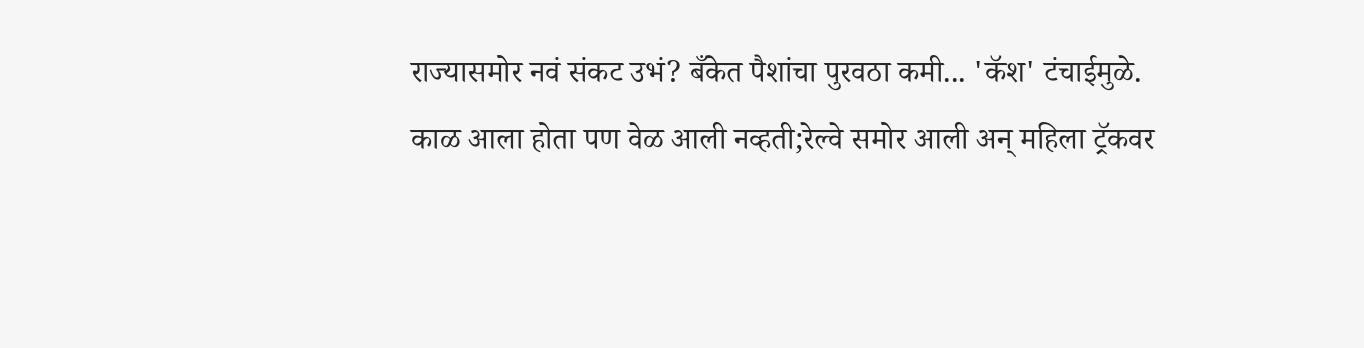राज्यासमोर नवं संकट उभं? बँकेत पैशांचा पुरवठा कमी... 'कॅश' टंचाईमुळे.
काळ आला होता पण वेळ आली नव्हती;रेल्वे समोर आली अन् महिला ट्रॅकवर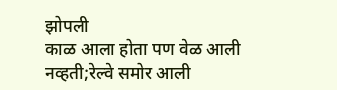झोपली
काळ आला होता पण वेळ आली नव्हती;रेल्वे समोर आली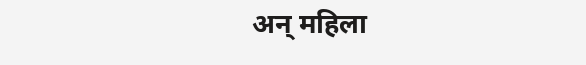अन् महिला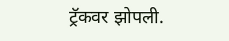ट्रॅकवर झोपली.